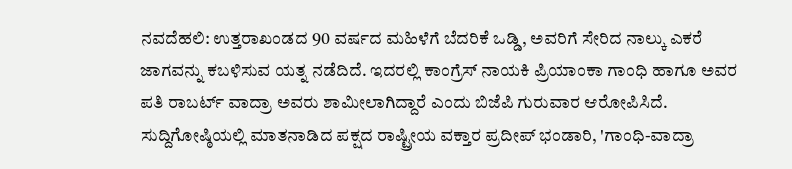ನವದೆಹಲಿ: ಉತ್ತರಾಖಂಡದ 90 ವರ್ಷದ ಮಹಿಳೆಗೆ ಬೆದರಿಕೆ ಒಡ್ಡಿ, ಅವರಿಗೆ ಸೇರಿದ ನಾಲ್ಕು ಎಕರೆ ಜಾಗವನ್ನು ಕಬಳಿಸುವ ಯತ್ನ ನಡೆದಿದೆ. ಇದರಲ್ಲಿ ಕಾಂಗ್ರೆಸ್ ನಾಯಕಿ ಪ್ರಿಯಾಂಕಾ ಗಾಂಧಿ ಹಾಗೂ ಅವರ ಪತಿ ರಾಬರ್ಟ್ ವಾದ್ರಾ ಅವರು ಶಾಮೀಲಾಗಿದ್ದಾರೆ ಎಂದು ಬಿಜೆಪಿ ಗುರುವಾರ ಆರೋಪಿಸಿದೆ.
ಸುದ್ದಿಗೋಷ್ಠಿಯಲ್ಲಿ ಮಾತನಾಡಿದ ಪಕ್ಷದ ರಾಷ್ಟ್ರೀಯ ವಕ್ತಾರ ಪ್ರದೀಪ್ ಭಂಡಾರಿ, 'ಗಾಂಧಿ-ವಾದ್ರಾ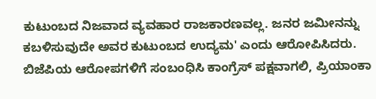ಕುಟುಂಬದ ನಿಜವಾದ ವ್ಯವಹಾರ ರಾಜಕಾರಣವಲ್ಲ. ಜನರ ಜಮೀನನ್ನು ಕಬಳಿಸುವುದೇ ಅವರ ಕುಟುಂಬದ ಉದ್ಯಮ' ಎಂದು ಆರೋಪಿಸಿದರು.
ಬಿಜೆಪಿಯ ಆರೋಪಗಳಿಗೆ ಸಂಬಂಧಿಸಿ ಕಾಂಗ್ರೆಸ್ ಪಕ್ಷವಾಗಲಿ, ಪ್ರಿಯಾಂಕಾ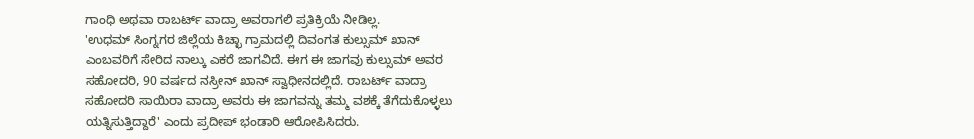ಗಾಂಧಿ ಅಥವಾ ರಾಬರ್ಟ್ ವಾದ್ರಾ ಅವರಾಗಲಿ ಪ್ರತಿಕ್ರಿಯೆ ನೀಡಿಲ್ಲ.
'ಉಧಮ್ ಸಿಂಗ್ನಗರ ಜಿಲ್ಲೆಯ ಕಿಚ್ಛಾ ಗ್ರಾಮದಲ್ಲಿ ದಿವಂಗತ ಕುಲ್ಸುಮ್ ಖಾನ್ ಎಂಬವರಿಗೆ ಸೇರಿದ ನಾಲ್ಕು ಎಕರೆ ಜಾಗವಿದೆ. ಈಗ ಈ ಜಾಗವು ಕುಲ್ಸುಮ್ ಅವರ ಸಹೋದರಿ, 90 ವರ್ಷದ ನಸ್ರೀನ್ ಖಾನ್ ಸ್ವಾಧೀನದಲ್ಲಿದೆ. ರಾಬರ್ಟ್ ವಾದ್ರಾ ಸಹೋದರಿ ಸಾಯಿರಾ ವಾದ್ರಾ ಅವರು ಈ ಜಾಗವನ್ನು ತಮ್ಮ ವಶಕ್ಕೆ ತೆಗೆದುಕೊಳ್ಳಲು ಯತ್ನಿಸುತ್ತಿದ್ದಾರೆ' ಎಂದು ಪ್ರದೀಪ್ ಭಂಡಾರಿ ಆರೋಪಿಸಿದರು.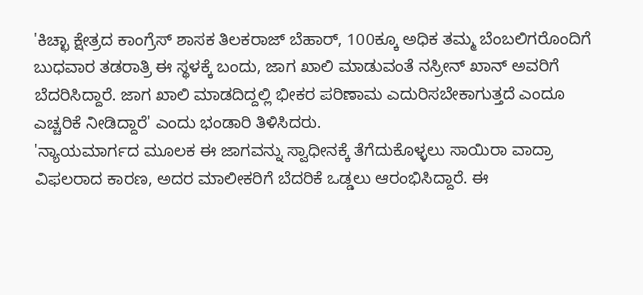'ಕಿಚ್ಛಾ ಕ್ಷೇತ್ರದ ಕಾಂಗ್ರೆಸ್ ಶಾಸಕ ತಿಲಕರಾಜ್ ಬೆಹಾರ್, 100ಕ್ಕೂ ಅಧಿಕ ತಮ್ಮ ಬೆಂಬಲಿಗರೊಂದಿಗೆ ಬುಧವಾರ ತಡರಾತ್ರಿ ಈ ಸ್ಥಳಕ್ಕೆ ಬಂದು, ಜಾಗ ಖಾಲಿ ಮಾಡುವಂತೆ ನಸ್ರೀನ್ ಖಾನ್ ಅವರಿಗೆ ಬೆದರಿಸಿದ್ದಾರೆ. ಜಾಗ ಖಾಲಿ ಮಾಡದಿದ್ದಲ್ಲಿ ಭೀಕರ ಪರಿಣಾಮ ಎದುರಿಸಬೇಕಾಗುತ್ತದೆ ಎಂದೂ ಎಚ್ಚರಿಕೆ ನೀಡಿದ್ದಾರೆ' ಎಂದು ಭಂಡಾರಿ ತಿಳಿಸಿದರು.
'ನ್ಯಾಯಮಾರ್ಗದ ಮೂಲಕ ಈ ಜಾಗವನ್ನು ಸ್ವಾಧೀನಕ್ಕೆ ತೆಗೆದುಕೊಳ್ಳಲು ಸಾಯಿರಾ ವಾದ್ರಾ ವಿಫಲರಾದ ಕಾರಣ, ಅದರ ಮಾಲೀಕರಿಗೆ ಬೆದರಿಕೆ ಒಡ್ಡಲು ಆರಂಭಿಸಿದ್ದಾರೆ. ಈ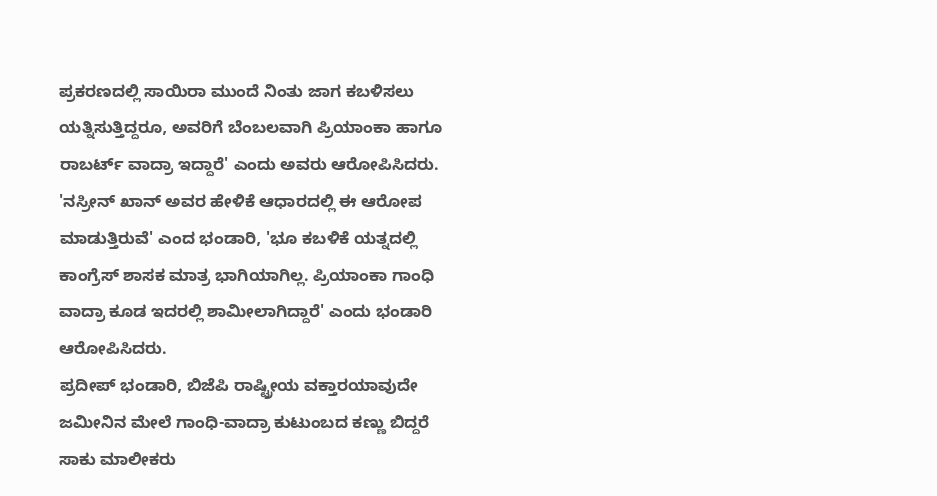ಪ್ರಕರಣದಲ್ಲಿ ಸಾಯಿರಾ ಮುಂದೆ ನಿಂತು ಜಾಗ ಕಬಳಿಸಲು ಯತ್ನಿಸುತ್ತಿದ್ದರೂ, ಅವರಿಗೆ ಬೆಂಬಲವಾಗಿ ಪ್ರಿಯಾಂಕಾ ಹಾಗೂ ರಾಬರ್ಟ್ ವಾದ್ರಾ ಇದ್ದಾರೆ' ಎಂದು ಅವರು ಆರೋಪಿಸಿದರು.
'ನಸ್ರೀನ್ ಖಾನ್ ಅವರ ಹೇಳಿಕೆ ಆಧಾರದಲ್ಲಿ ಈ ಆರೋಪ ಮಾಡುತ್ತಿರುವೆ' ಎಂದ ಭಂಡಾರಿ, 'ಭೂ ಕಬಳಿಕೆ ಯತ್ನದಲ್ಲಿ ಕಾಂಗ್ರೆಸ್ ಶಾಸಕ ಮಾತ್ರ ಭಾಗಿಯಾಗಿಲ್ಲ. ಪ್ರಿಯಾಂಕಾ ಗಾಂಧಿ ವಾದ್ರಾ ಕೂಡ ಇದರಲ್ಲಿ ಶಾಮೀಲಾಗಿದ್ದಾರೆ' ಎಂದು ಭಂಡಾರಿ ಆರೋಪಿಸಿದರು.
ಪ್ರದೀಪ್ ಭಂಡಾರಿ, ಬಿಜೆಪಿ ರಾಷ್ಟ್ರೀಯ ವಕ್ತಾರಯಾವುದೇ ಜಮೀನಿನ ಮೇಲೆ ಗಾಂಧಿ-ವಾದ್ರಾ ಕುಟುಂಬದ ಕಣ್ಣು ಬಿದ್ದರೆ ಸಾಕು ಮಾಲೀಕರು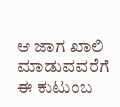ಆ ಜಾಗ ಖಾಲಿ ಮಾಡುವವರೆಗೆ ಈ ಕುಟುಂಬ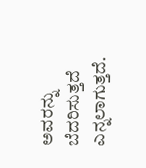ಅವರನ್ನು ಬೆದರಿಸುತ್ತದೆ ಎನ್ನಲಾಗುತ್ತದೆ.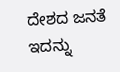ದೇಶದ ಜನತೆ ಇದನ್ನು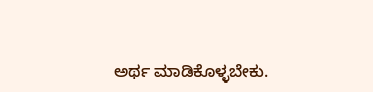ಅರ್ಥ ಮಾಡಿಕೊಳ್ಳಬೇಕು.